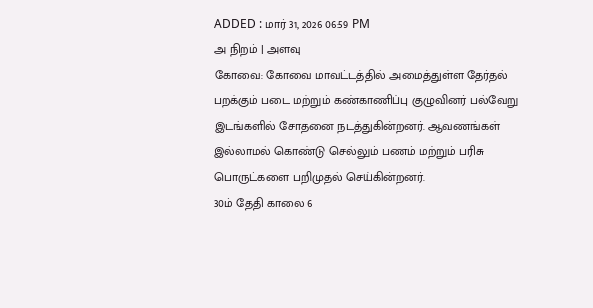ADDED : மார் 31, 2026 06:59 PM
அ நிறம் | அளவு
கோவை: கோவை மாவட்டத்தில் அமைத்துள்ள தேர்தல் பறக்கும் படை மற்றும் கண்காணிப்பு குழுவினர் பல்வேறு இடங்களில் சோதனை நடத்துகின்றனர். ஆவணங்கள் இல்லாமல் கொண்டு செல்லும் பணம் மற்றும் பரிசு பொருட்களை பறிமுதல் செய்கின்றனர்.
30ம் தேதி காலை 6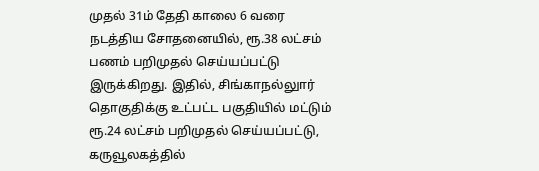முதல் 31ம் தேதி காலை 6 வரை நடத்திய சோதனையில், ரூ.38 லட்சம் பணம் பறிமுதல் செய்யப்பட்டு இருக்கிறது. இதில், சிங்காநல்லுார் தொகுதிக்கு உட்பட்ட பகுதியில் மட்டும் ரூ.24 லட்சம் பறிமுதல் செய்யப்பட்டு, கருவூலகத்தில்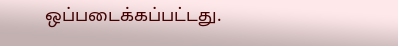ஒப்படைக்கப்பட்டது.